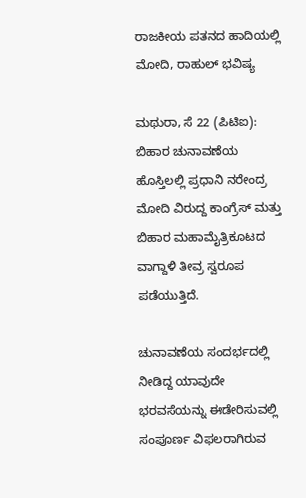ರಾಜಕೀಯ ಪತನದ ಹಾದಿಯಲ್ಲಿ ಮೋದಿ, ರಾಹುಲ್ ಭವಿಷ್ಯ

ಮಥುರಾ, ಸೆ 22 (ಪಿಟಿಐ): ಬಿಹಾರ ಚುನಾವಣೆಯ ಹೊಸ್ತಿಲಲ್ಲಿ ಪ್ರಧಾನಿ ನರೇಂದ್ರ ಮೋದಿ ವಿರುದ್ದ ಕಾಂಗ್ರೆಸ್ ಮತ್ತು ಬಿಹಾರ ಮಹಾಮೈತ್ರಿಕೂಟದ ವಾಗ್ದಾಳಿ ತೀವ್ರ ಸ್ವರೂಪ ಪಡೆಯುತ್ತಿದೆ.

ಚುನಾವಣೆಯ ಸಂದರ್ಭದಲ್ಲಿ ನೀಡಿದ್ದ ಯಾವುದೇ ಭರವಸೆಯನ್ನು ಈಡೇರಿಸುವಲ್ಲಿ ಸಂಪೂರ್ಣ ವಿಫಲರಾಗಿರುವ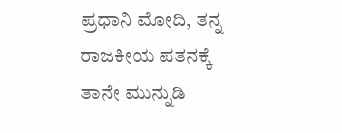ಪ್ರಧಾನಿ ಮೋದಿ, ತನ್ನ ರಾಜಕೀಯ ಪತನಕ್ಕೆ ತಾನೇ ಮುನ್ನುಡಿ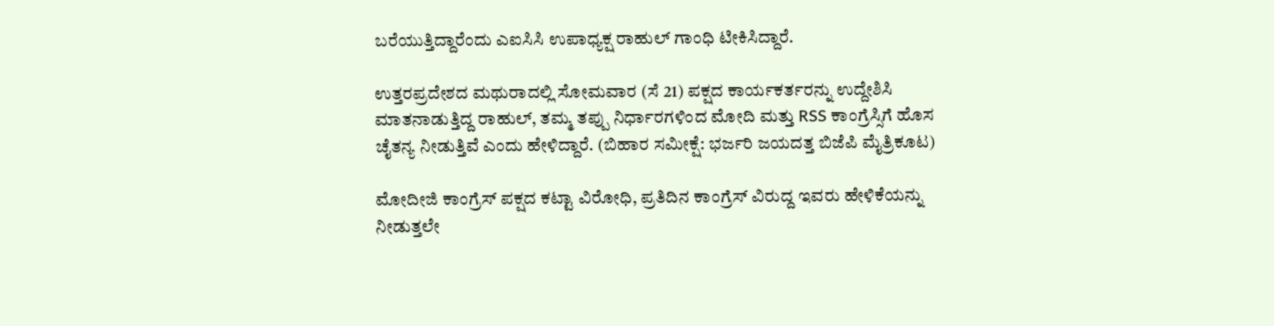ಬರೆಯುತ್ತಿದ್ದಾರೆಂದು ಎಐಸಿಸಿ ಉಪಾಧ್ಯಕ್ಷ ರಾಹುಲ್ ಗಾಂಧಿ ಟೀಕಿಸಿದ್ದಾರೆ.

ಉತ್ತರಪ್ರದೇಶದ ಮಥುರಾದಲ್ಲಿ ಸೋಮವಾರ (ಸೆ 21) ಪಕ್ಷದ ಕಾರ್ಯಕರ್ತರನ್ನು ಉದ್ದೇಶಿಸಿ ಮಾತನಾಡುತ್ತಿದ್ದ ರಾಹುಲ್, ತಮ್ಮ ತಪ್ಪು ನಿರ್ಧಾರಗಳಿಂದ ಮೋದಿ ಮತ್ತು RSS ಕಾಂಗ್ರೆಸ್ಸಿಗೆ ಹೊಸ ಚೈತನ್ಯ ನೀಡುತ್ತಿವೆ ಎಂದು ಹೇಳಿದ್ದಾರೆ. (ಬಿಹಾರ ಸಮೀಕ್ಷೆ: ಭರ್ಜರಿ ಜಯದತ್ತ ಬಿಜೆಪಿ ಮೈತ್ರಿಕೂಟ)

ಮೋದೀಜಿ ಕಾಂಗ್ರೆಸ್ ಪಕ್ಷದ ಕಟ್ಟಾ ವಿರೋಧಿ, ಪ್ರತಿದಿನ ಕಾಂಗ್ರೆಸ್ ವಿರುದ್ದ ಇವರು ಹೇಳಿಕೆಯನ್ನು ನೀಡುತ್ತಲೇ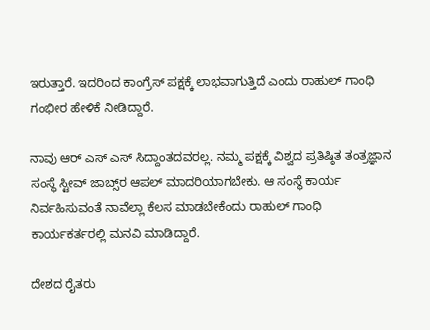ಇರುತ್ತಾರೆ. ಇದರಿಂದ ಕಾಂಗ್ರೆಸ್ ಪಕ್ಷಕ್ಕೆ ಲಾಭವಾಗುತ್ತಿದೆ ಎಂದು ರಾಹುಲ್ ಗಾಂಧಿ ಗಂಭೀರ ಹೇಳಿಕೆ ನೀಡಿದ್ದಾರೆ.

ನಾವು ಆರ್ ಎಸ್ ಎಸ್ ಸಿದ್ದಾಂತದವರಲ್ಲ. ನಮ್ಮ ಪಕ್ಷಕ್ಕೆ ವಿಶ್ವದ ಪ್ರತಿಷ್ಠಿತ ತಂತ್ರಜ್ಞಾನ ಸಂಸ್ಥೆ ಸ್ಟೀವ್ ಜಾಬ್ಸ್‌ರ ಆಪಲ್ ಮಾದರಿಯಾಗಬೇಕು. ಆ ಸಂಸ್ಥೆ ಕಾರ್ಯ ನಿರ್ವಹಿಸುವಂತೆ ನಾವೆಲ್ಲಾ ಕೆಲಸ ಮಾಡಬೇಕೆಂದು ರಾಹುಲ್ ಗಾಂಧಿ ಕಾರ್ಯಕರ್ತರಲ್ಲಿ ಮನವಿ ಮಾಡಿದ್ದಾರೆ.

ದೇಶದ ರೈತರು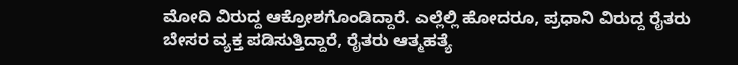ಮೋದಿ ವಿರುದ್ದ ಆಕ್ರೋಶಗೊಂಡಿದ್ದಾರೆ. ಎಲ್ಲೆಲ್ಲಿ ಹೋದರೂ, ಪ್ರಧಾನಿ ವಿರುದ್ದ ರೈತರು ಬೇಸರ ವ್ಯಕ್ತ ಪಡಿಸುತ್ತಿದ್ದಾರೆ, ರೈತರು ಆತ್ಮಹತ್ಯೆ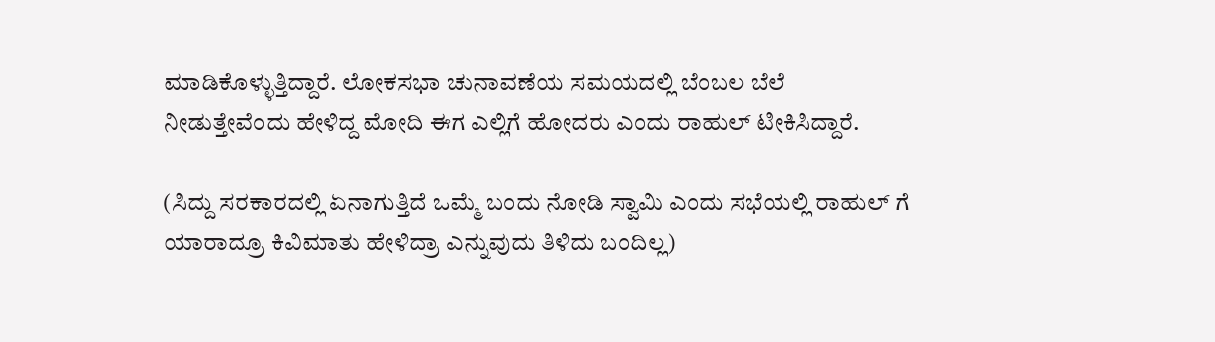ಮಾಡಿಕೊಳ್ಳುತ್ತಿದ್ದಾರೆ. ಲೋಕಸಭಾ ಚುನಾವಣೆಯ ಸಮಯದಲ್ಲಿ ಬೆಂಬಲ ಬೆಲೆ ನೀಡುತ್ತೇವೆಂದು ಹೇಳಿದ್ದ ಮೋದಿ ಈಗ ಎಲ್ಲಿಗೆ ಹೋದರು ಎಂದು ರಾಹುಲ್ ಟೀಕಿಸಿದ್ದಾರೆ.

(ಸಿದ್ದು ಸರಕಾರದಲ್ಲಿ ಏನಾಗುತ್ತಿದೆ ಒಮ್ಮೆ ಬಂದು ನೋಡಿ ಸ್ವಾಮಿ ಎಂದು ಸಭೆಯಲ್ಲಿ ರಾಹುಲ್ ಗೆ ಯಾರಾದ್ರೂ ಕಿವಿಮಾತು ಹೇಳಿದ್ರಾ ಎನ್ನುವುದು ತಿಳಿದು ಬಂದಿಲ್ಲ)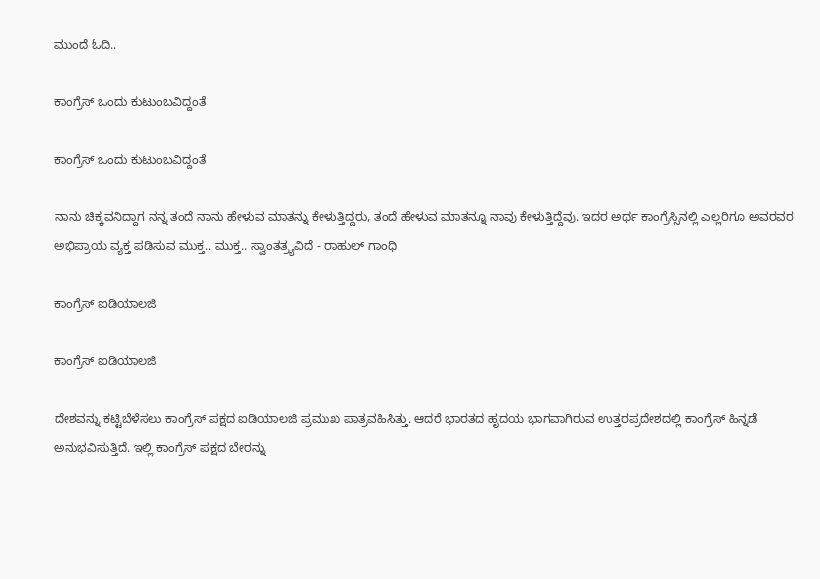ಮುಂದೆ ಓದಿ..

ಕಾಂಗ್ರೆಸ್ ಒಂದು ಕುಟುಂಬವಿದ್ದಂತೆ

ಕಾಂಗ್ರೆಸ್ ಒಂದು ಕುಟುಂಬವಿದ್ದಂತೆ

ನಾನು ಚಿಕ್ಕವನಿದ್ದಾಗ ನನ್ನ ತಂದೆ ನಾನು ಹೇಳುವ ಮಾತನ್ನು ಕೇಳುತ್ತಿದ್ದರು, ತಂದೆ ಹೇಳುವ ಮಾತನ್ನೂ ನಾವು ಕೇಳುತ್ತಿದ್ದೆವು. ಇದರ ಅರ್ಥ ಕಾಂಗ್ರೆಸ್ಸಿನಲ್ಲಿ ಎಲ್ಲರಿಗೂ ಅವರವರ ಅಭಿಪ್ರಾಯ ವ್ಯಕ್ತ ಪಡಿಸುವ ಮುಕ್ತ.. ಮುಕ್ತ.. ಸ್ವಾಂತತ್ರ್ಯವಿದೆ - ರಾಹುಲ್ ಗಾಂಧಿ

ಕಾಂಗ್ರೆಸ್ ಐಡಿಯಾಲಜಿ

ಕಾಂಗ್ರೆಸ್ ಐಡಿಯಾಲಜಿ

ದೇಶವನ್ನು ಕಟ್ಟಿಬೆಳೆಸಲು ಕಾಂಗ್ರೆಸ್ ಪಕ್ಷದ ಐಡಿಯಾಲಜಿ ಪ್ರಮುಖ ಪಾತ್ರವಹಿಸಿತ್ತು. ಆದರೆ ಭಾರತದ ಹೃದಯ ಭಾಗವಾಗಿರುವ ಉತ್ತರಪ್ರದೇಶದಲ್ಲಿ ಕಾಂಗ್ರೆಸ್ ಹಿನ್ನಡೆ ಅನುಭವಿಸುತ್ತಿದೆ. ಇಲ್ಲಿ ಕಾಂಗ್ರೆಸ್ ಪಕ್ಷದ ಬೇರನ್ನು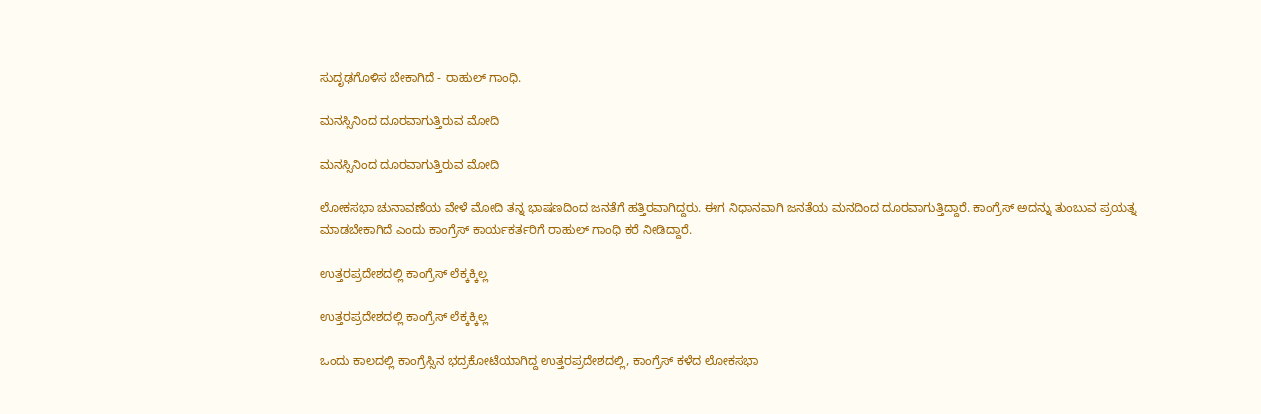ಸುದೃಢಗೊಳಿಸ ಬೇಕಾಗಿದೆ - ರಾಹುಲ್ ಗಾಂಧಿ.

ಮನಸ್ಸಿನಿಂದ ದೂರವಾಗುತ್ತಿರುವ ಮೋದಿ

ಮನಸ್ಸಿನಿಂದ ದೂರವಾಗುತ್ತಿರುವ ಮೋದಿ

ಲೋಕಸಭಾ ಚುನಾವಣೆಯ ವೇಳೆ ಮೋದಿ ತನ್ನ ಭಾಷಣದಿಂದ ಜನತೆಗೆ ಹತ್ತಿರವಾಗಿದ್ದರು. ಈಗ ನಿಧಾನವಾಗಿ ಜನತೆಯ ಮನದಿಂದ ದೂರವಾಗುತ್ತಿದ್ದಾರೆ. ಕಾಂಗ್ರೆಸ್ ಅದನ್ನು ತುಂಬುವ ಪ್ರಯತ್ನ ಮಾಡಬೇಕಾಗಿದೆ ಎಂದು ಕಾಂಗ್ರೆಸ್ ಕಾರ್ಯಕರ್ತರಿಗೆ ರಾಹುಲ್ ಗಾಂಧಿ ಕರೆ ನೀಡಿದ್ದಾರೆ.

ಉತ್ತರಪ್ರದೇಶದಲ್ಲಿ ಕಾಂಗ್ರೆಸ್ ಲೆಕ್ಕಕ್ಕಿಲ್ಲ

ಉತ್ತರಪ್ರದೇಶದಲ್ಲಿ ಕಾಂಗ್ರೆಸ್ ಲೆಕ್ಕಕ್ಕಿಲ್ಲ

ಒಂದು ಕಾಲದಲ್ಲಿ ಕಾಂಗ್ರೆಸ್ಸಿನ ಭದ್ರಕೋಟೆಯಾಗಿದ್ದ ಉತ್ತರಪ್ರದೇಶದಲ್ಲಿ, ಕಾಂಗ್ರೆಸ್ ಕಳೆದ ಲೋಕಸಭಾ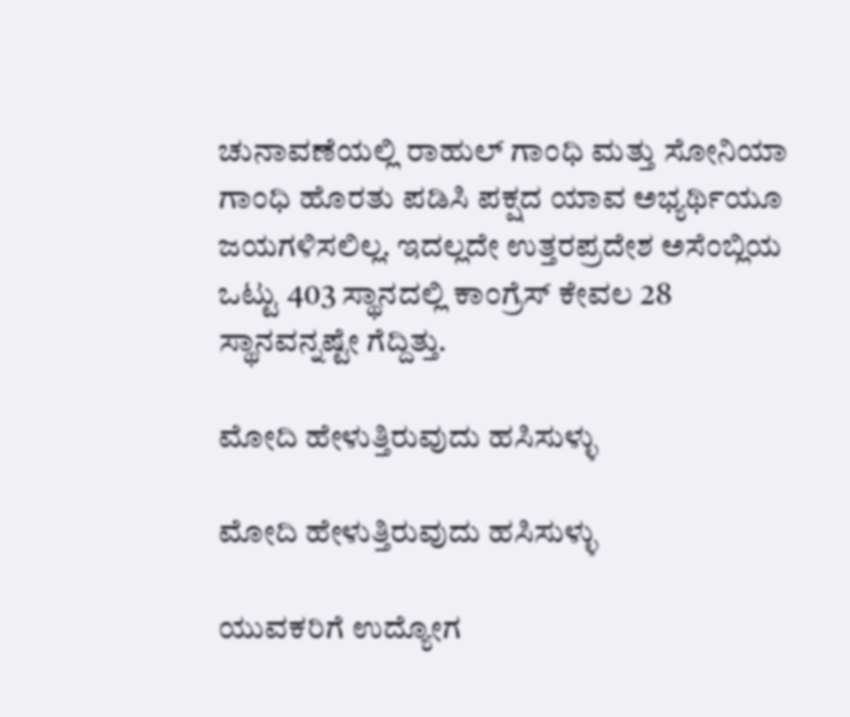ಚುನಾವಣೆಯಲ್ಲಿ ರಾಹುಲ್ ಗಾಂಧಿ ಮತ್ತು ಸೋನಿಯಾ ಗಾಂಧಿ ಹೊರತು ಪಡಿಸಿ ಪಕ್ಷದ ಯಾವ ಅಭ್ಯರ್ಥಿಯೂ ಜಯಗಳಿಸಲಿಲ್ಲ. ಇದಲ್ಲದೇ ಉತ್ತರಪ್ರದೇಶ ಅಸೆಂಬ್ಲಿಯ ಒಟ್ಟು 403 ಸ್ಥಾನದಲ್ಲಿ ಕಾಂಗ್ರೆಸ್ ಕೇವಲ 28 ಸ್ಥಾನವನ್ನಷ್ಟೇ ಗೆದ್ದಿತ್ತು.

ಮೋದಿ ಹೇಳುತ್ತಿರುವುದು ಹಸಿಸುಳ್ಳು

ಮೋದಿ ಹೇಳುತ್ತಿರುವುದು ಹಸಿಸುಳ್ಳು

ಯುವಕರಿಗೆ ಉದ್ಯೋಗ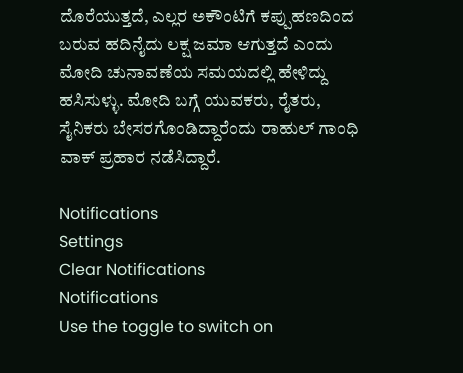ದೊರೆಯುತ್ತದೆ, ಎಲ್ಲರ ಅಕೌಂಟಿಗೆ ಕಪ್ಪುಹಣದಿಂದ ಬರುವ ಹದಿನೈದು ಲಕ್ಷ ಜಮಾ ಆಗುತ್ತದೆ ಎಂದು ಮೋದಿ ಚುನಾವಣೆಯ ಸಮಯದಲ್ಲಿ ಹೇಳಿದ್ದು ಹಸಿಸುಳ್ಳು. ಮೋದಿ ಬಗ್ಗೆ ಯುವಕರು, ರೈತರು, ಸೈನಿಕರು ಬೇಸರಗೊಂಡಿದ್ದಾರೆಂದು ರಾಹುಲ್ ಗಾಂಧಿ ವಾಕ್ ಪ್ರಹಾರ ನಡೆಸಿದ್ದಾರೆ.

Notifications
Settings
Clear Notifications
Notifications
Use the toggle to switch on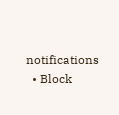notifications
  • Block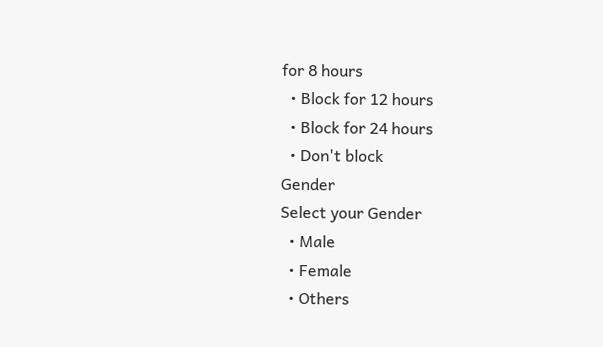for 8 hours
  • Block for 12 hours
  • Block for 24 hours
  • Don't block
Gender
Select your Gender
  • Male
  • Female
  • Others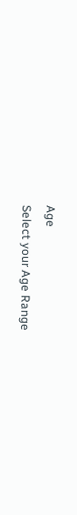Age
Select your Age Range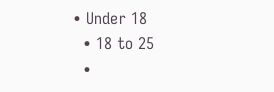• Under 18
  • 18 to 25
  •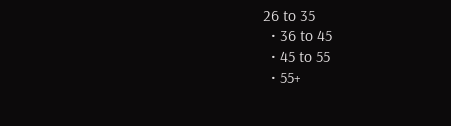26 to 35
  • 36 to 45
  • 45 to 55
  • 55+